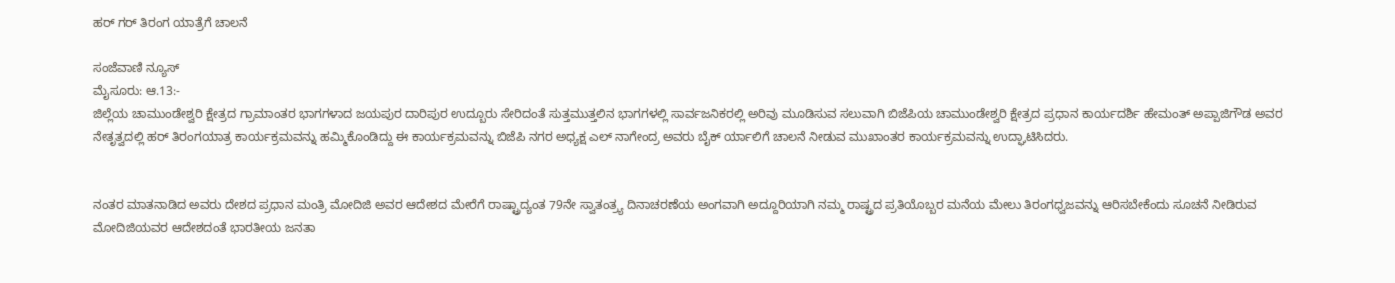ಹರ್ ಗರ್ ತಿರಂಗ ಯಾತ್ರೆಗೆ ಚಾಲನೆ

ಸಂಜೆವಾಣಿ ನ್ಯೂಸ್
ಮೈಸೂರು: ಆ.13:-
ಜಿಲ್ಲೆಯ ಚಾಮುಂಡೇಶ್ವರಿ ಕ್ಷೇತ್ರದ ಗ್ರಾಮಾಂತರ ಭಾಗಗಳಾದ ಜಯಪುರ ದಾರಿಪುರ ಉದ್ಬೂರು ಸೇರಿದಂತೆ ಸುತ್ತಮುತ್ತಲಿನ ಭಾಗಗಳಲ್ಲಿ ಸಾರ್ವಜನಿಕರಲ್ಲಿ ಅರಿವು ಮೂಡಿಸುವ ಸಲುವಾಗಿ ಬಿಜೆಪಿಯ ಚಾಮುಂಡೇಶ್ವರಿ ಕ್ಷೇತ್ರದ ಪ್ರಧಾನ ಕಾರ್ಯದರ್ಶಿ ಹೇಮಂತ್ ಅಪ್ಪಾಜಿಗೌಡ ಅವರ ನೇತೃತ್ವದಲ್ಲಿ ಹರ್ ತಿರಂಗಯಾತ್ರ ಕಾರ್ಯಕ್ರಮವನ್ನು ಹಮ್ಮಿಕೊಂಡಿದ್ದು ಈ ಕಾರ್ಯಕ್ರಮವನ್ನು ಬಿಜೆಪಿ ನಗರ ಅಧ್ಯಕ್ಷ ಎಲ್ ನಾಗೇಂದ್ರ ಅವರು ಬೈಕ್ ರ್ಯಾಲಿಗೆ ಚಾಲನೆ ನೀಡುವ ಮುಖಾಂತರ ಕಾರ್ಯಕ್ರಮವನ್ನು ಉದ್ಘಾಟಿಸಿದರು.


ನಂತರ ಮಾತನಾಡಿದ ಅವರು ದೇಶದ ಪ್ರಧಾನ ಮಂತ್ರಿ ಮೋದಿಜಿ ಅವರ ಆದೇಶದ ಮೇರೆಗೆ ರಾಷ್ಟ್ರಾದ್ಯಂತ 79ನೇ ಸ್ವಾತಂತ್ರ್ಯ ದಿನಾಚರಣೆಯ ಅಂಗವಾಗಿ ಅದ್ದೂರಿಯಾಗಿ ನಮ್ಮ ರಾಷ್ಟ್ರದ ಪ್ರತಿಯೊಬ್ಬರ ಮನೆಯ ಮೇಲು ತಿರಂಗಧ್ವಜವನ್ನು ಆರಿಸಬೇಕೆಂದು ಸೂಚನೆ ನೀಡಿರುವ ಮೋದಿಜಿಯವರ ಆದೇಶದಂತೆ ಭಾರತೀಯ ಜನತಾ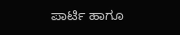ಪಾರ್ಟಿ ಹಾಗೂ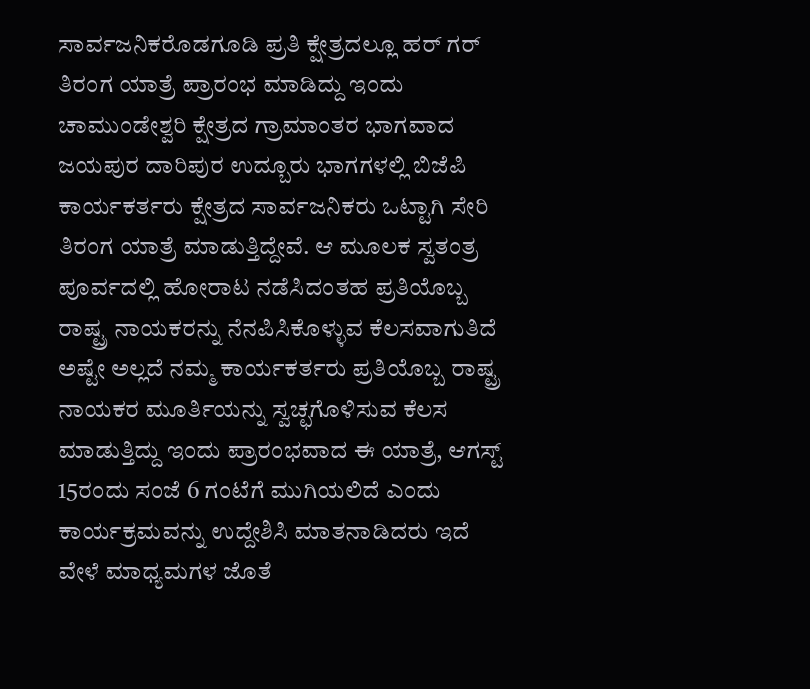ಸಾರ್ವಜನಿಕರೊಡಗೂಡಿ ಪ್ರತಿ ಕ್ಷೇತ್ರದಲ್ಲೂ ಹರ್ ಗರ್ ತಿರಂಗ ಯಾತ್ರೆ ಪ್ರಾರಂಭ ಮಾಡಿದ್ದು ಇಂದು ಚಾಮುಂಡೇಶ್ವರಿ ಕ್ಷೇತ್ರದ ಗ್ರಾಮಾಂತರ ಭಾಗವಾದ ಜಯಪುರ ದಾರಿಪುರ ಉದ್ಬೂರು ಭಾಗಗಳಲ್ಲಿ ಬಿಜೆಪಿ ಕಾರ್ಯಕರ್ತರು ಕ್ಷೇತ್ರದ ಸಾರ್ವಜನಿಕರು ಒಟ್ಟಾಗಿ ಸೇರಿ ತಿರಂಗ ಯಾತ್ರೆ ಮಾಡುತ್ತಿದ್ದೇವೆ. ಆ ಮೂಲಕ ಸ್ವತಂತ್ರ ಪೂರ್ವದಲ್ಲಿ ಹೋರಾಟ ನಡೆಸಿದಂತಹ ಪ್ರತಿಯೊಬ್ಬ ರಾಷ್ಟ್ರ ನಾಯಕರನ್ನು ನೆನಪಿಸಿಕೊಳ್ಳುವ ಕೆಲಸವಾಗುತಿದೆ ಅಷ್ಟೇ ಅಲ್ಲದೆ ನಮ್ಮ ಕಾರ್ಯಕರ್ತರು ಪ್ರತಿಯೊಬ್ಬ ರಾಷ್ಟ್ರ ನಾಯಕರ ಮೂರ್ತಿಯನ್ನು ಸ್ವಚ್ಛಗೊಳಿಸುವ ಕೆಲಸ ಮಾಡುತ್ತಿದ್ದು ಇಂದು ಪ್ರಾರಂಭವಾದ ಈ ಯಾತ್ರೆ, ಆಗಸ್ಟ್ 15ರಂದು ಸಂಜೆ 6 ಗಂಟೆಗೆ ಮುಗಿಯಲಿದೆ ಎಂದು ಕಾರ್ಯಕ್ರಮವನ್ನು ಉದ್ದೇಶಿಸಿ ಮಾತನಾಡಿದರು ಇದೆ ವೇಳೆ ಮಾಧ್ಯಮಗಳ ಜೊತೆ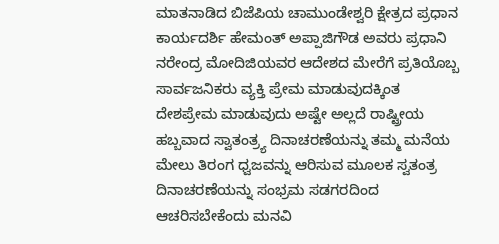ಮಾತನಾಡಿದ ಬಿಜೆಪಿಯ ಚಾಮುಂಡೇಶ್ವರಿ ಕ್ಷೇತ್ರದ ಪ್ರಧಾನ ಕಾರ್ಯದರ್ಶಿ ಹೇಮಂತ್ ಅಪ್ಪಾಜಿಗೌಡ ಅವರು ಪ್ರಧಾನಿ ನರೇಂದ್ರ ಮೋದಿಜಿಯವರ ಆದೇಶದ ಮೇರೆಗೆ ಪ್ರತಿಯೊಬ್ಬ ಸಾರ್ವಜನಿಕರು ವ್ಯಕ್ತಿ ಪ್ರೇಮ ಮಾಡುವುದಕ್ಕಿಂತ ದೇಶಪ್ರೇಮ ಮಾಡುವುದು ಅಷ್ಟೇ ಅಲ್ಲದೆ ರಾಷ್ಟ್ರೀಯ ಹಬ್ಬವಾದ ಸ್ವಾತಂತ್ರ್ಯ ದಿನಾಚರಣೆಯನ್ನು ತಮ್ಮ ಮನೆಯ ಮೇಲು ತಿರಂಗ ಧ್ವಜವನ್ನು ಆರಿಸುವ ಮೂಲಕ ಸ್ವತಂತ್ರ ದಿನಾಚರಣೆಯನ್ನು ಸಂಭ್ರಮ ಸಡಗರದಿಂದ ಆಚರಿಸಬೇಕೆಂದು ಮನವಿ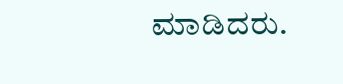ಮಾಡಿದರು.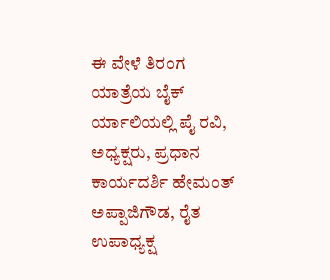ಈ ವೇಳೆ ತಿರಂಗ ಯಾತ್ರೆಯ ಬೈಕ್ ರ್ಯಾಲಿಯಲ್ಲಿ ಪೈ ರವಿ, ಅಧ್ಯಕ್ಷರು, ಪ್ರಧಾನ ಕಾರ್ಯದರ್ಶಿ ಹೇಮಂತ್ ಅಪ್ಪಾಜಿಗೌಡ, ರೈತ ಉಪಾಧ್ಯಕ್ಷ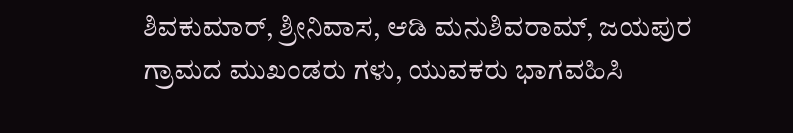ಶಿವಕುಮಾರ್, ಶ್ರೀನಿವಾಸ, ಆಡಿ ಮನುಶಿವರಾಮ್, ಜಯಪುರ ಗ್ರಾಮದ ಮುಖಂಡರು ಗಳು, ಯುವಕರು ಭಾಗವಹಿಸಿ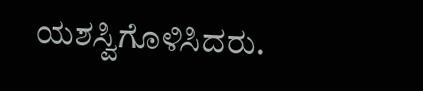ಯಶಸ್ವಿಗೊಳಿಸಿದರು.